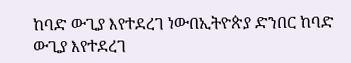ከባድ ውጊያ እየተደረገ ነውበኢትዮጵያ ድንበር ከባድ ውጊያ እየተደረገ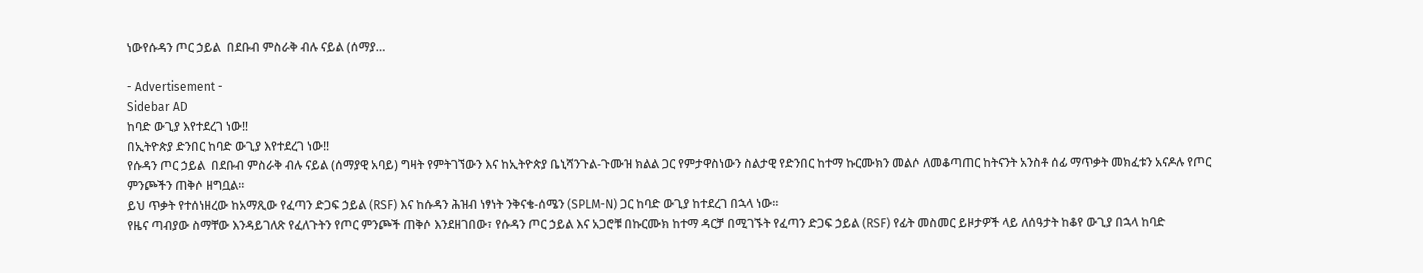ነውየሱዳን ጦር ኃይል  በደቡብ ምስራቅ ብሉ ናይል (ሰማያ…

- Advertisement -
Sidebar AD
ከባድ ውጊያ እየተደረገ ነው‼
በኢትዮጵያ ድንበር ከባድ ውጊያ እየተደረገ ነው‼
የሱዳን ጦር ኃይል  በደቡብ ምስራቅ ብሉ ናይል (ሰማያዊ አባይ) ግዛት የምትገኘውን እና ከኢትዮጵያ ቤኒሻንጉል-ጉሙዝ ክልል ጋር የምታዋስነውን ስልታዊ የድንበር ከተማ ኩርሙክን መልሶ ለመቆጣጠር ከትናንት አንስቶ ሰፊ ማጥቃት መክፈቱን አናዶሉ የጦር ምንጮችን ጠቅሶ ዘግቧል።
ይህ ጥቃት የተሰነዘረው ከአማጺው የፈጣን ድጋፍ ኃይል (RSF) እና ከሱዳን ሕዝብ ነፃነት ንቅናቄ-ሰሜን (SPLM-N) ጋር ከባድ ውጊያ ከተደረገ በኋላ ነው።
የዜና ጣብያው ስማቸው እንዳይገለጽ የፈለጉትን የጦር ምንጮች ጠቅሶ እንደዘገበው፣ የሱዳን ጦር ኃይል እና አጋሮቹ በኩርሙክ ከተማ ዳርቻ በሚገኙት የፈጣን ድጋፍ ኃይል (RSF) የፊት መስመር ይዞታዎች ላይ ለሰዓታት ከቆየ ውጊያ በኋላ ከባድ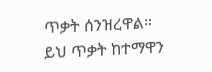ጥቃት ሰንዝረዋል።
ይህ ጥቃት ከተማዋን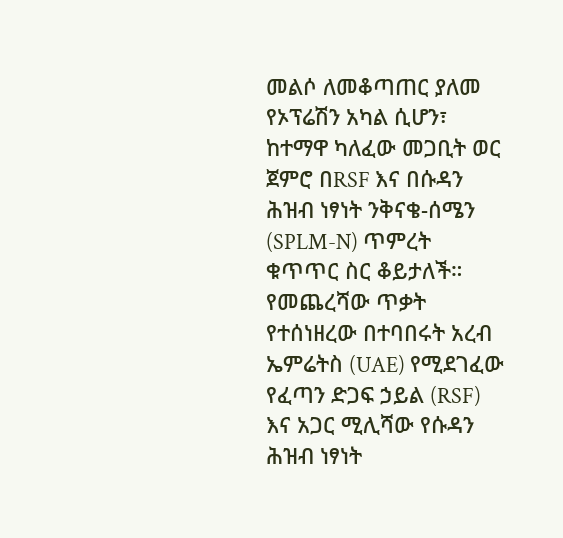መልሶ ለመቆጣጠር ያለመ የኦፕሬሽን አካል ሲሆን፣ ከተማዋ ካለፈው መጋቢት ወር ጀምሮ በRSF እና በሱዳን ሕዝብ ነፃነት ንቅናቄ-ሰሜን (SPLM-N) ጥምረት ቁጥጥር ስር ቆይታለች።
የመጨረሻው ጥቃት የተሰነዘረው በተባበሩት አረብ ኤምሬትስ (UAE) የሚደገፈው የፈጣን ድጋፍ ኃይል (RSF) እና አጋር ሚሊሻው የሱዳን ሕዝብ ነፃነት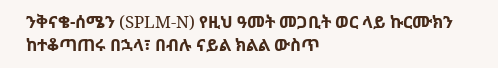ንቅናቄ-ሰሜን (SPLM-N) የዚህ ዓመት መጋቢት ወር ላይ ኩርሙክን ከተቆጣጠሩ በኋላ፣ በብሉ ናይል ክልል ውስጥ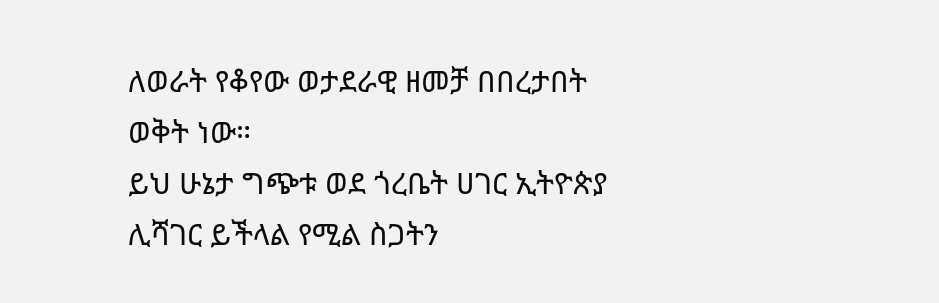ለወራት የቆየው ወታደራዊ ዘመቻ በበረታበት ወቅት ነው።
ይህ ሁኔታ ግጭቱ ወደ ጎረቤት ሀገር ኢትዮጵያ ሊሻገር ይችላል የሚል ስጋትን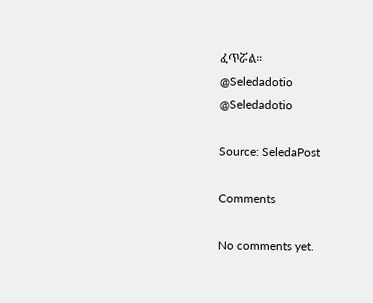ፈጥሯል።
@Seledadotio
@Seledadotio

Source: SeledaPost

Comments

No comments yet.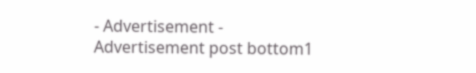- Advertisement -
Advertisement post bottom1